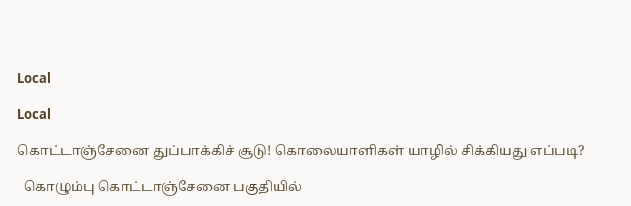Local

Local

கொட்டாஞ்சேனை துப்பாக்கிச் சூடு! கொலையாளிகள் யாழில் சிக்கியது எப்படி?

  கொழும்பு கொட்டாஞ்சேனை பகுதியில்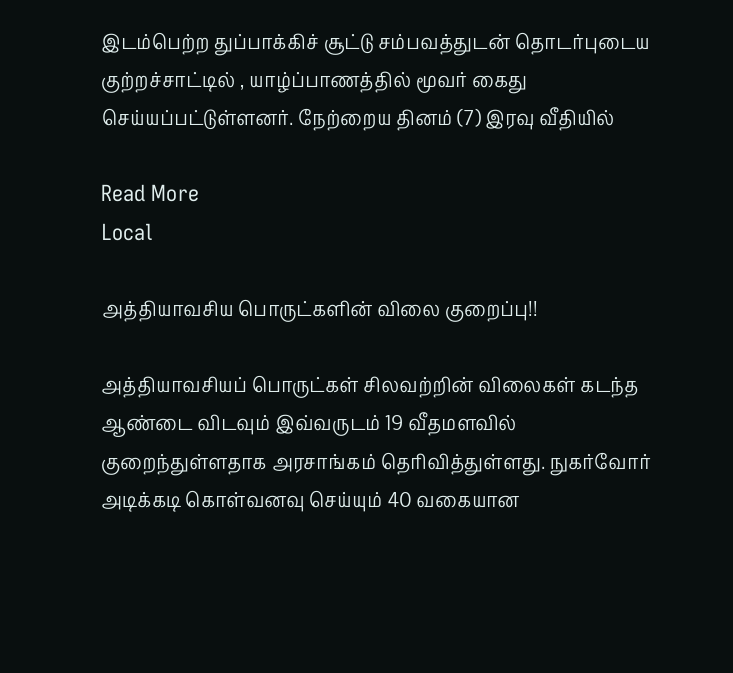இடம்பெற்ற துப்பாக்கிச் சூட்டு சம்பவத்துடன் தொடர்புடைய குற்றச்சாட்டில் , யாழ்ப்பாணத்தில் மூவர் கைது செய்யப்பட்டுள்ளனர். நேற்றைய தினம் (7) இரவு வீதியில்

Read More
Local

அத்தியாவசிய பொருட்களின் விலை குறைப்பு!!

அத்தியாவசியப் பொருட்கள் சிலவற்றின் விலைகள் கடந்த ஆண்டை விடவும் இவ்வருடம் 19 வீதமளவில் குறைந்துள்ளதாக அரசாங்கம் தெரிவித்துள்ளது. நுகர்வோர் அடிக்கடி கொள்வனவு செய்யும் 40 வகையான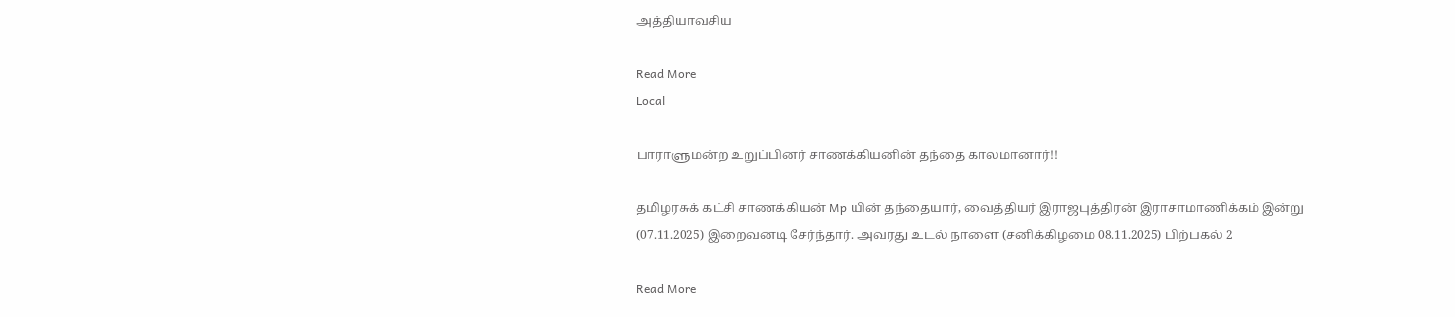அத்தியாவசிய

Read More
Local

பாராளுமன்ற உறுப்பினர் சாணக்கியனின் தந்தை காலமானார்!!

தமிழரசுக் கட்சி சாணக்கியன் Mp யின் தந்தையார், வைத்தியர் இராஜபுத்திரன் இராசாமாணிக்கம் இன்று (07.11.2025) இறைவனடி சேர்ந்தார். அவரது உடல் நாளை (சனிக்கிழமை 08.11.2025) பிற்பகல் 2

Read More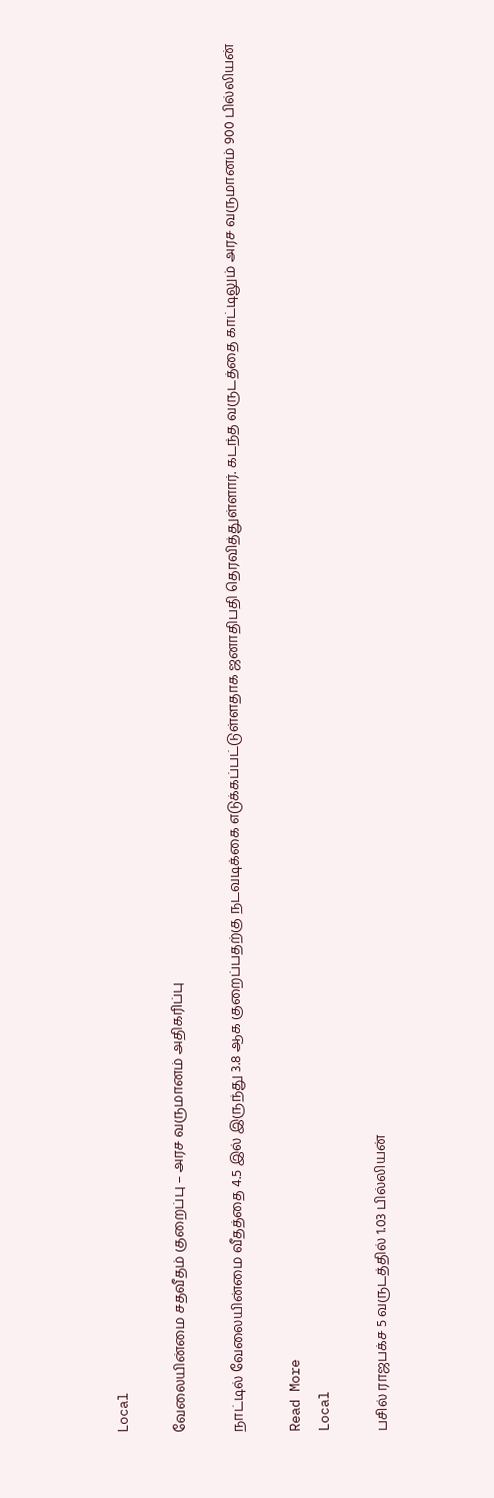Local

வேலையின்மை சதவீதம் குறைப்பு – அரச வருமானம் அதிகரிப்பு

நாட்டில் வேலையின்மை வீதத்தை 4.5 இல் இருந்து 3.8 ஆக குறைப்பதற்கு நடவடிக்கை எடுக்கப்பட்டுள்ளதாக ஜனாதிபதி தெரவித்துள்ளார். கடந்த வருடத்தை காட்டிலும் அரச வருமானம் 900 பில்லியன்

Read More
Local

பசில் ராஜபக்ச 5 வருடத்தில் 1.03 பில்லியன்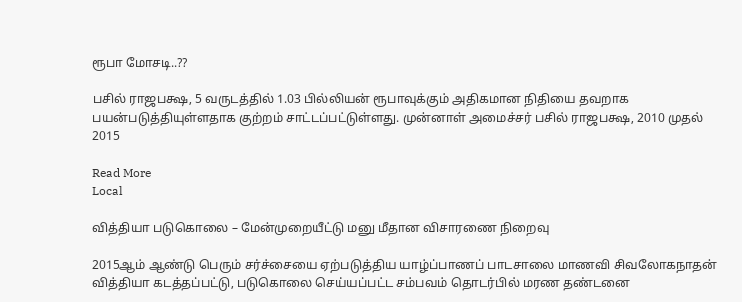ரூபா மோசடி..??

பசில் ராஜபக்ஷ, 5 வருடத்தில் 1.03 பில்லியன் ரூபாவுக்கும் அதிகமான நிதியை தவறாக பயன்படுத்தியுள்ளதாக குற்றம் சாட்டப்பட்டுள்ளது. முன்னாள் அமைச்சர் பசில் ராஜபக்ஷ, 2010 முதல் 2015

Read More
Local

வித்தியா படுகொலை – மேன்முறையீட்டு மனு மீதான விசாரணை நிறைவு

2015ஆம் ஆண்டு பெரும் சர்ச்சையை ஏற்படுத்திய யாழ்ப்பாணப் பாடசாலை மாணவி சிவலோகநாதன் வித்தியா கடத்தப்பட்டு, படுகொலை செய்யப்பட்ட சம்பவம் தொடர்பில் மரண தண்டனை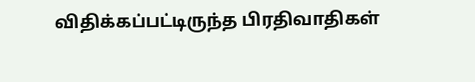விதிக்கப்பட்டிருந்த பிரதிவாதிகள்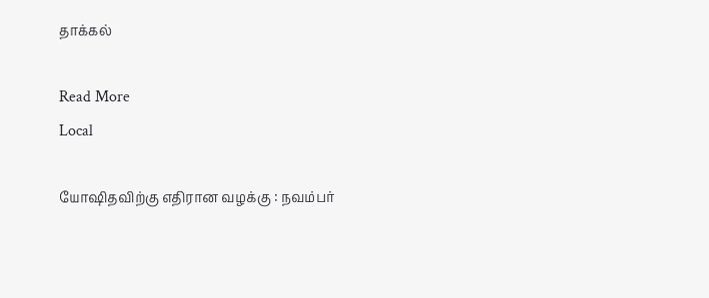தாக்கல்

Read More
Local

யோஷிதவிற்கு எதிரான வழக்கு : நவம்பர்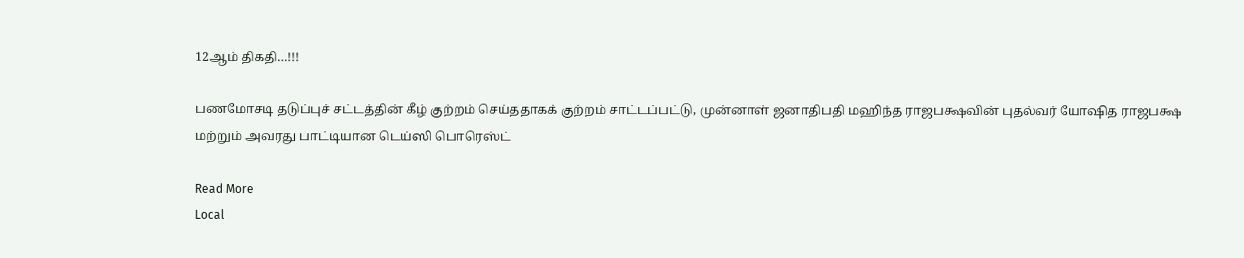12ஆம் திகதி…!!!

பணமோசடி தடுப்புச் சட்டத்தின் கீழ் குற்றம் செய்ததாகக் குற்றம் சாட்டப்பட்டு, முன்னாள் ஜனாதிபதி மஹிந்த ராஜபக்ஷவின் புதல்வர் யோஷித ராஜபக்ஷ மற்றும் அவரது பாட்டியான டெய்ஸி பொரெஸ்ட்

Read More
Local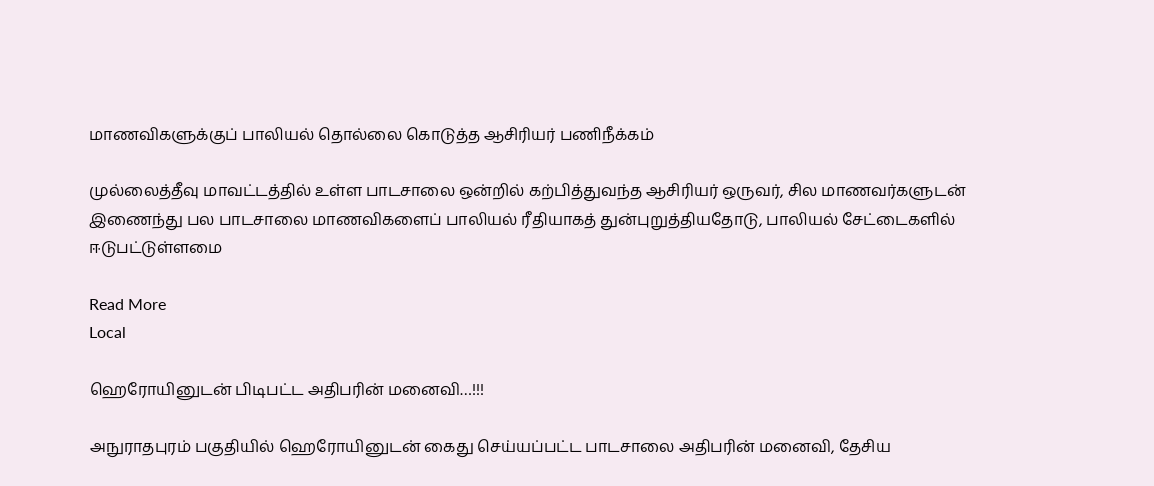மாணவிகளுக்குப் பாலியல் தொல்லை கொடுத்த ஆசிரியர் பணிநீக்கம்

முல்லைத்தீவு மாவட்டத்தில் உள்ள பாடசாலை ஒன்றில் கற்பித்துவந்த ஆசிரியர் ஒருவர், சில மாணவர்களுடன் இணைந்து பல பாடசாலை மாணவிகளைப் பாலியல் ரீதியாகத் துன்புறுத்தியதோடு, பாலியல் சேட்டைகளில் ஈடுபட்டுள்ளமை

Read More
Local

ஹெரோயினுடன் பிடிபட்ட அதிபரின் மனைவி…!!!

அநுராதபுரம் பகுதியில் ஹெரோயினுடன் கைது செய்யப்பட்ட பாடசாலை அதிபரின் மனைவி, தேசிய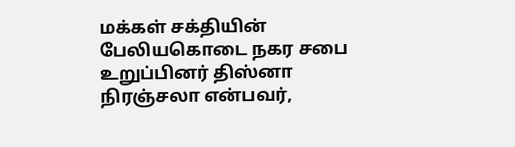மக்கள் சக்தியின் பேலியகொடை நகர சபை உறுப்பினர் திஸ்னா நிரஞ்சலா என்பவர்,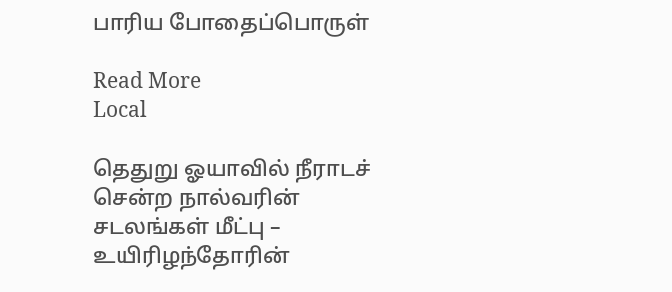பாரிய போதைப்பொருள்

Read More
Local

தெதுறு ஓயாவில் நீராடச் சென்ற நால்வரின் சடலங்கள் மீட்பு – உயிரிழந்தோரின்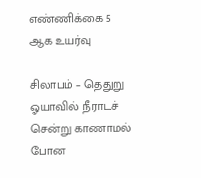எண்ணிக்கை 5 ஆக உயர்வு

சிலாபம் – தெதுறு ஓயாவில் நீராடச் சென்று காணாமல் போன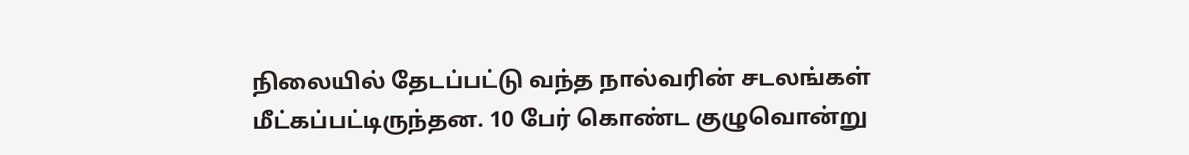நிலையில் தேடப்பட்டு வந்த நால்வரின் சடலங்கள் மீட்கப்பட்டிருந்தன. 10 பேர் கொண்ட குழுவொன்று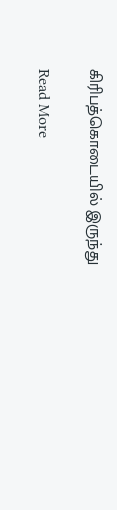கிரிபத்கொடையில் இருந்து

Read More